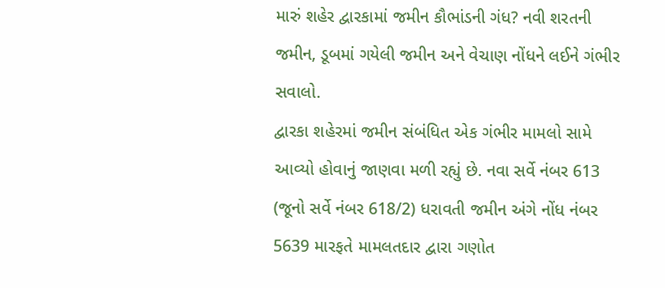મારું શહેર દ્વારકામાં જમીન કૌભાંડની ગંધ? નવી શરતની જમીન, ડૂબમાં ગયેલી જમીન અને વેચાણ નોંધને લઈને ગંભીર સવાલો.
દ્વારકા શહેરમાં જમીન સંબંધિત એક ગંભીર મામલો સામે આવ્યો હોવાનું જાણવા મળી રહ્યું છે. નવા સર્વે નંબર 613 (જૂનો સર્વે નંબર 618/2) ધરાવતી જમીન અંગે નોંધ નંબર 5639 મારફતે મામલતદાર દ્વારા ગણોત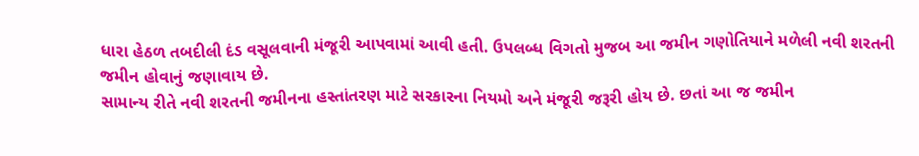ધારા હેઠળ તબદીલી દંડ વસૂલવાની મંજૂરી આપવામાં આવી હતી. ઉપલબ્ધ વિગતો મુજબ આ જમીન ગણોતિયાને મળેલી નવી શરતની જમીન હોવાનું જણાવાય છે.
સામાન્ય રીતે નવી શરતની જમીનના હસ્તાંતરણ માટે સરકારના નિયમો અને મંજૂરી જરૂરી હોય છે. છતાં આ જ જમીન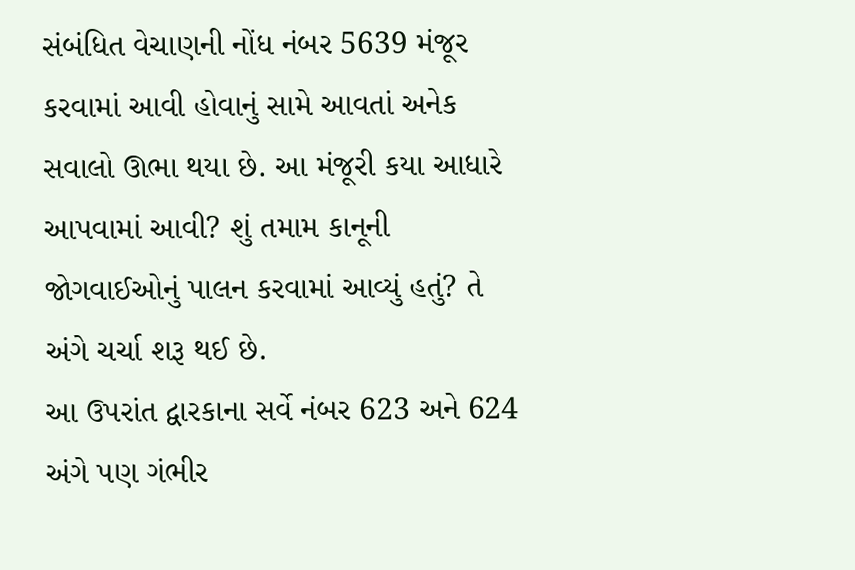સંબંધિત વેચાણની નોંધ નંબર 5639 મંજૂર કરવામાં આવી હોવાનું સામે આવતાં અનેક સવાલો ઊભા થયા છે. આ મંજૂરી કયા આધારે આપવામાં આવી? શું તમામ કાનૂની જોગવાઈઓનું પાલન કરવામાં આવ્યું હતું? તે અંગે ચર્ચા શરૂ થઈ છે.
આ ઉપરાંત દ્વારકાના સર્વે નંબર 623 અને 624 અંગે પણ ગંભીર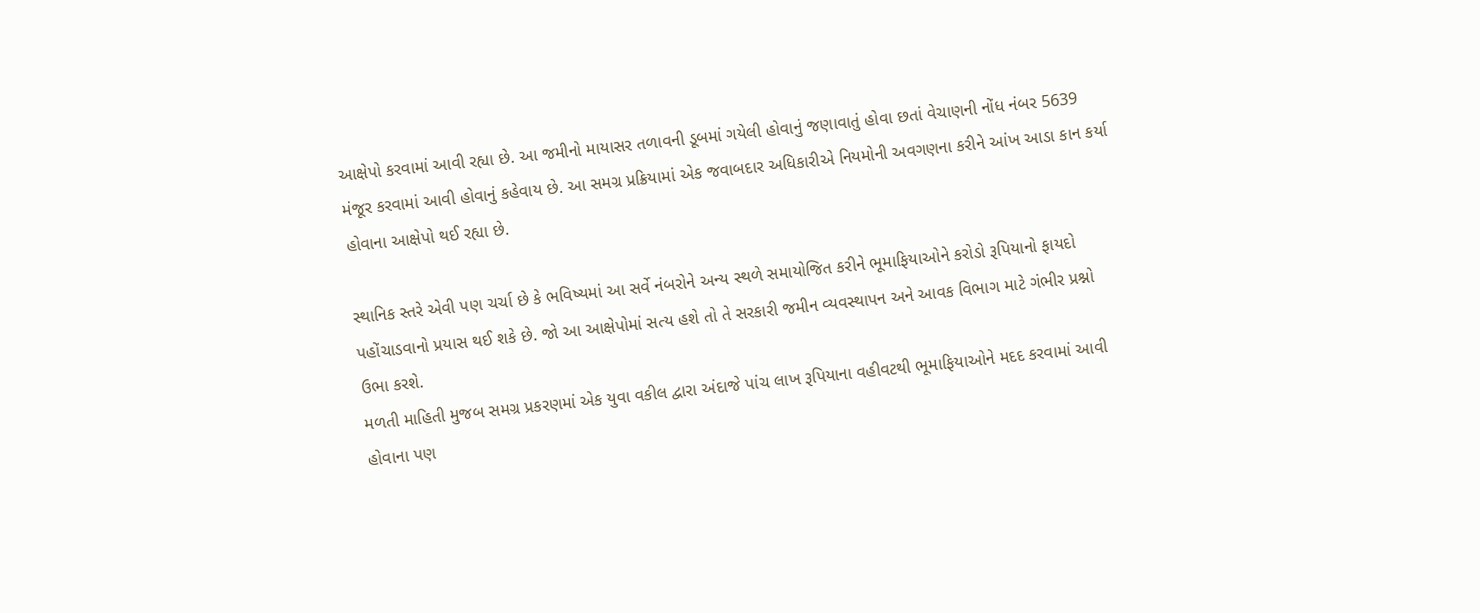આક્ષેપો કરવામાં આવી રહ્યા છે. આ જમીનો માયાસર તળાવની ડૂબમાં ગયેલી હોવાનું જણાવાતું હોવા છતાં વેચાણની નોંધ નંબર 5639 મંજૂર કરવામાં આવી હોવાનું કહેવાય છે. આ સમગ્ર પ્રક્રિયામાં એક જવાબદાર અધિકારીએ નિયમોની અવગણના કરીને આંખ આડા કાન કર્યા હોવાના આક્ષેપો થઈ રહ્યા છે.

સ્થાનિક સ્તરે એવી પણ ચર્ચા છે કે ભવિષ્યમાં આ સર્વે નંબરોને અન્ય સ્થળે સમાયોજિત કરીને ભૂમાફિયાઓને કરોડો રૂપિયાનો ફાયદો પહોંચાડવાનો પ્રયાસ થઈ શકે છે. જો આ આક્ષેપોમાં સત્ય હશે તો તે સરકારી જમીન વ્યવસ્થાપન અને આવક વિભાગ માટે ગંભીર પ્રશ્નો ઉભા કરશે.
મળતી માહિતી મુજબ સમગ્ર પ્રકરણમાં એક યુવા વકીલ દ્વારા અંદાજે પાંચ લાખ રૂપિયાના વહીવટથી ભૂમાફિયાઓને મદદ કરવામાં આવી હોવાના પણ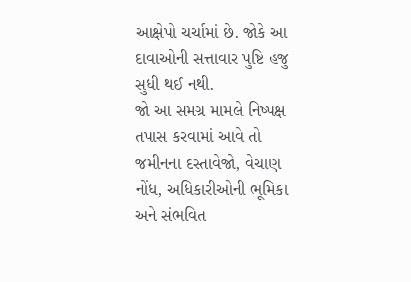આક્ષેપો ચર્ચામાં છે. જોકે આ દાવાઓની સત્તાવાર પુષ્ટિ હજુ સુધી થઈ નથી.
જો આ સમગ્ર મામલે નિષ્પક્ષ તપાસ કરવામાં આવે તો જમીનના દસ્તાવેજો, વેચાણ નોંધ, અધિકારીઓની ભૂમિકા અને સંભવિત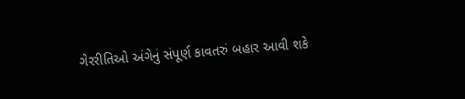ગેરરીતિઓ અંગેનું સંપૂર્ણ કાવતરું બહાર આવી શકે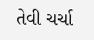તેવી ચર્ચા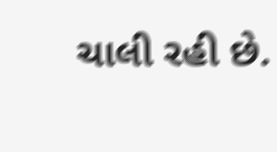ચાલી રહી છે.